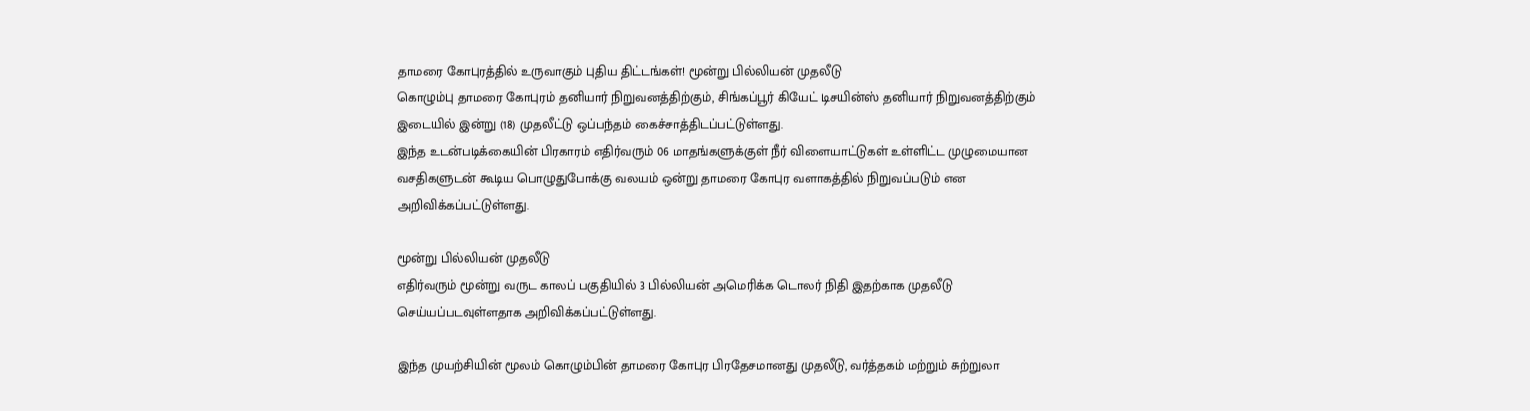தாமரை கோபுரத்தில் உருவாகும் புதிய திட்டங்கள்! மூன்று பில்லியன் முதலீடு
கொழும்பு தாமரை கோபுரம் தனியார் நிறுவனத்திற்கும், சிங்கப்பூர் கியேட் டிசயின்ஸ் தனியார் நிறுவனத்திற்கும் இடையில் இன்று (18) முதலீட்டு ஒப்பந்தம் கைச்சாத்திடப்பட்டுள்ளது.
இந்த உடன்படிக்கையின் பிரகாரம் எதிர்வரும் 06 மாதங்களுக்குள் நீர் விளையாட்டுகள் உள்ளிட்ட முழுமையான வசதிகளுடன் கூடிய பொழுதுபோக்கு வலயம் ஒன்று தாமரை கோபுர வளாகத்தில் நிறுவப்படும் என அறிவிக்கப்பட்டுள்ளது.

மூன்று பில்லியன் முதலீடு
எதிர்வரும் மூன்று வருட காலப் பகுதியில் 3 பில்லியன் அமெரிக்க டொலர் நிதி இதற்காக முதலீடு செய்யப்படவுள்ளதாக அறிவிக்கப்பட்டுள்ளது.

இந்த முயற்சியின் மூலம் கொழும்பின் தாமரை கோபுர பிரதேசமானது முதலீடு, வர்த்தகம் மற்றும் சுற்றுலா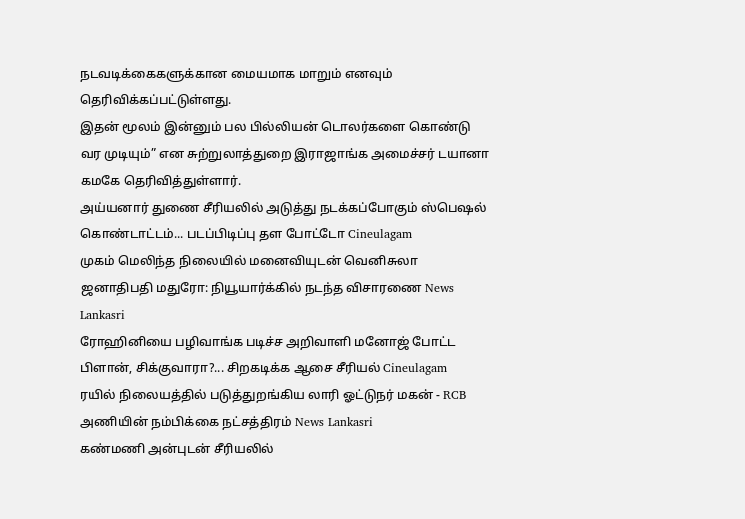நடவடிக்கைகளுக்கான மையமாக மாறும் எனவும் தெரிவிக்கப்பட்டுள்ளது.
இதன் மூலம் இன்னும் பல பில்லியன் டொலர்களை கொண்டு வர முடியும்” என சுற்றுலாத்துறை இராஜாங்க அமைச்சர் டயானா கமகே தெரிவித்துள்ளார்.
அய்யனார் துணை சீரியலில் அடுத்து நடக்கப்போகும் ஸ்பெஷல் கொண்டாட்டம்... படப்பிடிப்பு தள போட்டோ Cineulagam
முகம் மெலிந்த நிலையில் மனைவியுடன் வெனிசுலா ஜனாதிபதி மதுரோ: நியூயார்க்கில் நடந்த விசாரணை News Lankasri
ரோஹினியை பழிவாங்க படிச்ச அறிவாளி மனோஜ் போட்ட பிளான், சிக்குவாரா?... சிறகடிக்க ஆசை சீரியல் Cineulagam
ரயில் நிலையத்தில் படுத்துறங்கிய லாரி ஓட்டுநர் மகன் - RCB அணியின் நம்பிக்கை நட்சத்திரம் News Lankasri
கண்மணி அன்புடன் சீரியலில்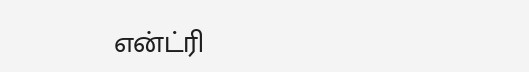என்ட்ரி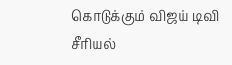கொடுக்கும் விஜய் டிவி சீரியல்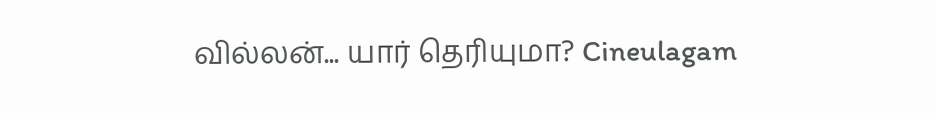வில்லன்... யார் தெரியுமா? Cineulagam